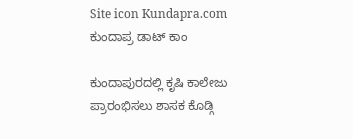Site icon Kundapra.com ಕುಂದಾಪ್ರ ಡಾಟ್ ಕಾಂ

ಕುಂದಾಪುರದಲ್ಲಿ ಕೃಷಿ ಕಾಲೇಜು ಪ್ರಾರಂಭಿಸಲು ಶಾಸಕ ಕೊಡ್ಗಿ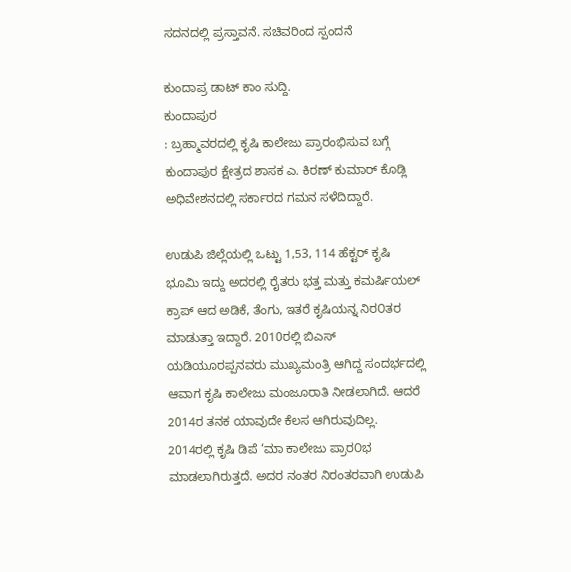ಸದನದಲ್ಲಿ ಪ್ರಸ್ತಾವನೆ. ಸಚಿವರಿಂದ ಸ್ಪಂದನೆ

ಕುಂದಾಪ್ರ ಡಾಟ್‌ ಕಾಂ ಸುದ್ದಿ.
ಕುಂದಾಪುರ
: ಬ್ರಹ್ಮಾವರದಲ್ಲಿ ಕೃಷಿ ಕಾಲೇಜು ಪ್ರಾರಂಭಿಸುವ ಬಗ್ಗೆ ಕುಂದಾಪುರ ಕ್ಷೇತ್ರದ ಶಾಸಕ ಎ. ಕಿರಣ್ ಕುಮಾರ್ ಕೊಡ್ಲಿ ಅಧಿವೇಶನದಲ್ಲಿ ಸರ್ಕಾರದ ಗಮನ ಸಳೆದಿದ್ದಾರೆ.

ಉಡುಪಿ ಜಿಲ್ಲೆಯಲ್ಲಿ ಒಟ್ಟು 1,53, 114 ಹೆಕ್ಟರ್ ಕೃಷಿ ಭೂಮಿ ಇದ್ದು ಅದರಲ್ಲಿ ರೈತರು ಭತ್ತ ಮತ್ತು ಕಮರ್ಷಿಯಲ್ ಕ್ರಾಪ್ ಆದ ಅಡಿಕೆ, ತೆಂಗು, ಇತರೆ ಕೃಷಿಯನ್ನ ನಿರ೦ತರ ಮಾಡುತ್ತಾ ಇದ್ದಾರೆ. 2010ರಲ್ಲಿ ಬಿಎಸ್ ಯಡಿಯೂರಪ್ಪನವರು ಮುಖ್ಯಮಂತ್ರಿ ಆಗಿದ್ದ ಸಂದರ್ಭದಲ್ಲಿ ಆವಾಗ ಕೃಷಿ ಕಾಲೇಜು ಮಂಜೂರಾತಿ ನೀಡಲಾಗಿದೆ. ಆದರೆ 2014ರ ತನಕ ಯಾವುದೇ ಕೆಲಸ ಆಗಿರುವುದಿಲ್ಲ. 2014ರಲ್ಲಿ ಕೃಷಿ ಡಿಪೆ ‘ಮಾ ಕಾಲೇಜು ಪ್ರಾರ೦ಭ ಮಾಡಲಾಗಿರುತ್ತದೆ. ಅದರ ನಂತರ ನಿರಂತರವಾಗಿ ಉಡುಪಿ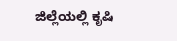ಜಿಲ್ಲೆಯಲ್ಲಿ ಕೃಷಿ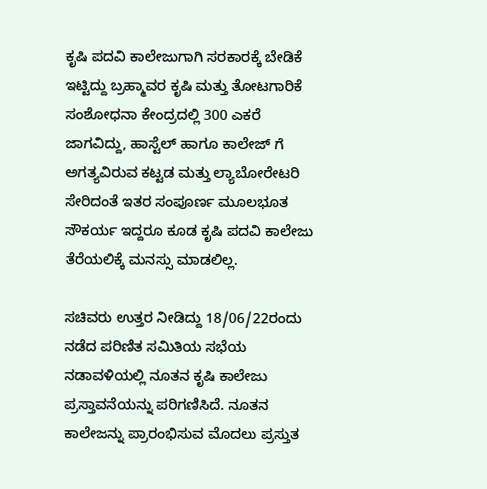ಕೃಷಿ ಪದವಿ ಕಾಲೇಜುಗಾಗಿ ಸರಕಾರಕ್ಕೆ ಬೇಡಿಕೆ ಇಟ್ಟಿದ್ದು ಬ್ರಹ್ಮಾವರ ಕೃಷಿ ಮತ್ತು ತೋಟಗಾರಿಕೆ ಸಂಶೋಧನಾ ಕೇಂದ್ರದಲ್ಲಿ 300 ಎಕರೆ ಜಾಗವಿದ್ದು, ಹಾಸ್ಟೆಲ್‌ ಹಾಗೂ ಕಾಲೇಜ್ ಗೆ ಅಗತ್ಯವಿರುವ ಕಟ್ಟಡ ಮತ್ತು ಲ್ಯಾಬೋರೇಟರಿ ಸೇರಿದಂತೆ ಇತರ ಸಂಪೂರ್ಣ ಮೂಲಭೂತ ಸೌಕರ್ಯ ಇದ್ದರೂ ಕೂಡ ಕೃಷಿ ಪದವಿ ಕಾಲೇಜು ತೆರೆಯಲಿಕ್ಕೆ ಮನಸ್ಸು ಮಾಡಲಿಲ್ಲ.

ಸಚಿವರು ಉತ್ತರ ನೀಡಿದ್ದು 18/06/22ರಂದು ನಡೆದ ಪರಿಣಿತ ಸಮಿತಿಯ ಸಭೆಯ ನಡಾವಳಿಯಲ್ಲಿ ನೂತನ ಕೃಷಿ ಕಾಲೇಜು ಪ್ರಸ್ತಾವನೆಯನ್ನು ಪರಿಗಣಿಸಿದೆ. ನೂತನ ಕಾಲೇಜನ್ನು ಪ್ರಾರಂಭಿಸುವ ಮೊದಲು ಪ್ರಸ್ತುತ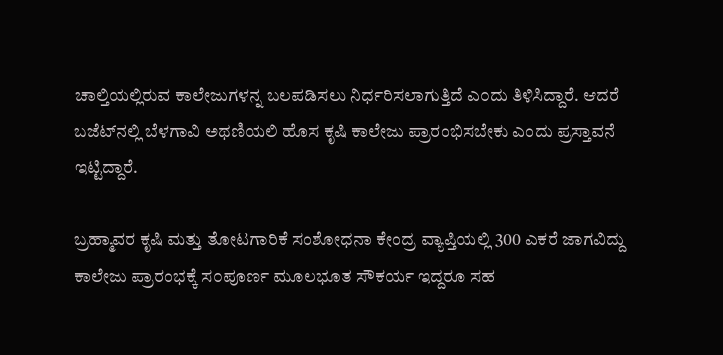ಚಾಲ್ತಿಯಲ್ಲಿರುವ ಕಾಲೇಜುಗಳನ್ನ ಬಲಪಡಿಸಲು ನಿರ್ಧರಿಸಲಾಗುತ್ತಿದೆ ಎ೦ದು ತಿಳಿಸಿದ್ದಾರೆ. ಆದರೆ ಬಜೆಟ್‌ನಲ್ಲಿ ಬೆಳಗಾವಿ ಅಥಣಿಯಲಿ ಹೊಸ ಕೃಷಿ ಕಾಲೇಜು ಪ್ರಾರಂಭಿಸಬೇಕು ಎಂದು ಪ್ರಸ್ತಾವನೆ ಇಟ್ಟಿದ್ದಾರೆ.

ಬ್ರಹ್ಮಾವರ ಕೃಷಿ ಮತ್ತು ತೋಟಗಾರಿಕೆ ಸಂಶೋಧನಾ ಕೇಂದ್ರ ವ್ಯಾಪ್ತಿಯಲ್ಲಿ 300 ಎಕರೆ ಜಾಗವಿದ್ದು ಕಾಲೇಜು ಪ್ರಾರಂಭಕ್ಕೆ ಸ೦ಪೂರ್ಣ ಮೂಲಭೂತ ಸೌಕರ್ಯ ಇದ್ದರೂ ಸಹ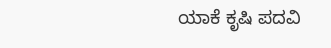ಯಾಕೆ ಕೃಷಿ ಪದವಿ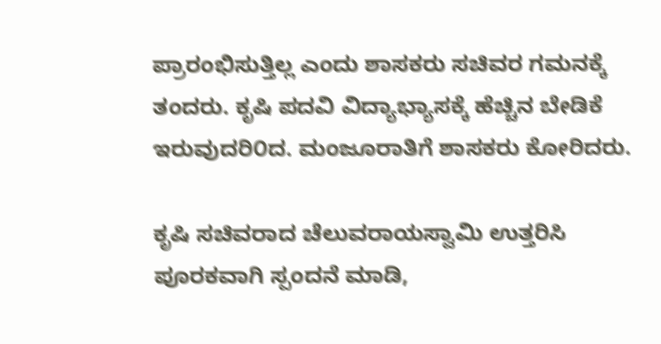ಪ್ರಾರಂಭಿಸುತ್ತಿಲ್ಲ ಎಂದು ಶಾಸಕರು ಸಚಿವರ ಗಮನಕ್ಕೆ ತಂದರು. ಕೃಷಿ ಪದವಿ ವಿದ್ಯಾಭ್ಯಾಸಕ್ಕೆ ಹೆಚ್ಚಿನ ಬೇಡಿಕೆ ಇರುವುದರಿ೦ದ. ಮಂಜೂರಾತಿಗೆ ಶಾಸಕರು ಕೋರಿದರು.

ಕೃಷಿ ಸಚಿವರಾದ ಚೆಲುವರಾಯಸ್ವಾಮಿ ಉತ್ತರಿಸಿ ಪೂರಕವಾಗಿ ಸ್ಪಂದನೆ ಮಾಡಿ,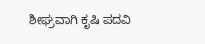ಶೀಘ್ರವಾಗಿ ಕೃಷಿ ಪದವಿ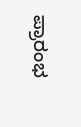ಪ್ರಾರಂಭ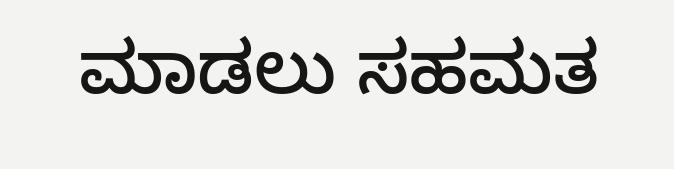ಮಾಡಲು ಸಹಮತ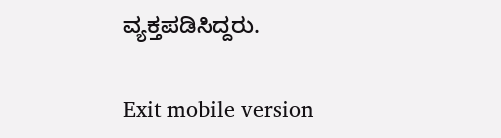ವ್ಯಕ್ತಪಡಿಸಿದ್ದರು.

Exit mobile version